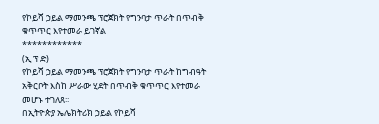የኮይሻ ኃይል ማመንጫ ፕሮጀክት የግንባታ ጥራት በጥብቅ ቁጥጥር እየተመራ ይገኛል
************
(ኢ ፕ ድ)
የኮይሻ ኃይል ማመንጫ ፕሮጀክት የግንባታ ጥራት ከግብዓት አቅርቦት እስከ ሥራው ሂደት በጥብቅ ቁጥጥር እየተመራ መሆኑ ተገለጸ፡፡
በኢትዮጵያ ኤሌክትሪክ ኃይል የኮይሻ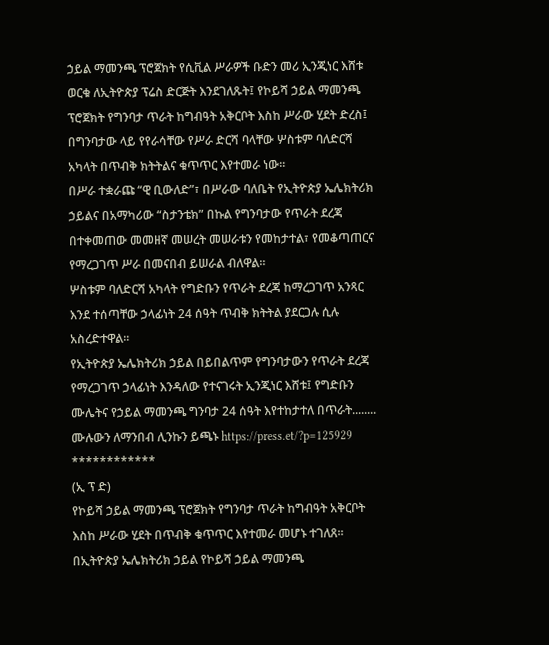ኃይል ማመንጫ ፕሮጀክት የሲቪል ሥራዎች ቡድን መሪ ኢንጂነር እሸቱ ወርቁ ለኢትዮጵያ ፕሬስ ድርጅት እንደገለጹት፤ የኮይሻ ኃይል ማመንጫ ፕሮጀክት የግንባታ ጥራት ከግብዓት አቅርቦት እስከ ሥራው ሂደት ድረስ፤ በግንባታው ላይ የየራሳቸው የሥራ ድርሻ ባላቸው ሦስቱም ባለድርሻ አካላት በጥብቅ ክትትልና ቁጥጥር እየተመራ ነው፡፡
በሥራ ተቋራጩ “ዊ ቢውለድ”፣ በሥራው ባለቤት የኢትዮጵያ ኤሌክትሪክ ኃይልና በአማካሪው “ስታንቴክ” በኩል የግንባታው የጥራት ደረጃ በተቀመጠው መመዘኛ መሠረት መሠራቱን የመከታተል፣ የመቆጣጠርና የማረጋገጥ ሥራ በመናበብ ይሠራል ብለዋል።
ሦስቱም ባለድርሻ አካላት የግድቡን የጥራት ደረጃ ከማረጋገጥ አንጻር እንደ ተሰጣቸው ኃላፊነት 24 ሰዓት ጥብቅ ክትትል ያደርጋሉ ሲሉ አስረድተዋል፡፡
የኢትዮጵያ ኤሌክትሪክ ኃይል በይበልጥም የግንባታውን የጥራት ደረጃ የማረጋገጥ ኃላፊነት እንዳለው የተናገሩት ኢንጂነር እሸቱ፤ የግድቡን ሙሌትና የኃይል ማመንጫ ግንባታ 24 ሰዓት እየተከታተለ በጥራት........
ሙሉውን ለማንበብ ሊንኩን ይጫኑ https://press.et/?p=125929
************
(ኢ ፕ ድ)
የኮይሻ ኃይል ማመንጫ ፕሮጀክት የግንባታ ጥራት ከግብዓት አቅርቦት እስከ ሥራው ሂደት በጥብቅ ቁጥጥር እየተመራ መሆኑ ተገለጸ፡፡
በኢትዮጵያ ኤሌክትሪክ ኃይል የኮይሻ ኃይል ማመንጫ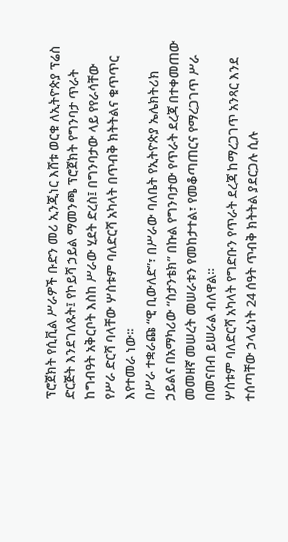ፕሮጀክት የሲቪል ሥራዎች ቡድን መሪ ኢንጂነር እሸቱ ወርቁ ለኢትዮጵያ ፕሬስ ድርጅት እንደገለጹት፤ የኮይሻ ኃይል ማመንጫ ፕሮጀክት የግንባታ ጥራት ከግብዓት አቅርቦት እስከ ሥራው ሂደት ድረስ፤ በግንባታው ላይ የየራሳቸው የሥራ ድርሻ ባላቸው ሦስቱም ባለድርሻ አካላት በጥብቅ ክትትልና ቁጥጥር እየተመራ ነው፡፡
በሥራ ተቋራጩ “ዊ ቢውለድ”፣ በሥራው ባለቤት የኢትዮጵያ ኤሌክትሪክ ኃይልና በአማካሪው “ስታንቴክ” በኩል የግንባታው የጥራት ደረጃ በተቀመጠው መመዘኛ መሠረት መሠራቱን የመከታተል፣ የመቆጣጠርና የማረጋገጥ ሥራ በመናበብ ይሠራል ብለዋል።
ሦስቱም ባለድርሻ አካላት የግድቡን የጥራት ደረጃ ከማረጋገጥ አንጻር እንደ ተሰጣቸው ኃላፊነት 24 ሰዓት ጥብቅ ክትትል ያደርጋሉ ሲሉ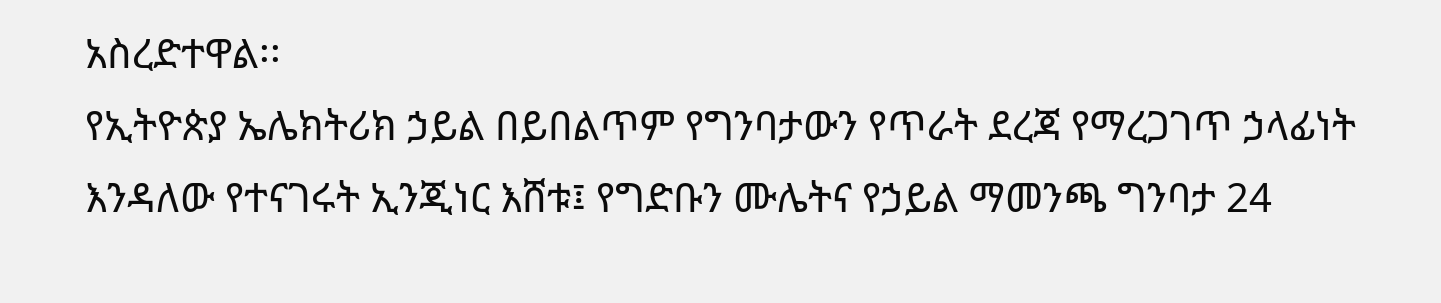አስረድተዋል፡፡
የኢትዮጵያ ኤሌክትሪክ ኃይል በይበልጥም የግንባታውን የጥራት ደረጃ የማረጋገጥ ኃላፊነት እንዳለው የተናገሩት ኢንጂነር እሸቱ፤ የግድቡን ሙሌትና የኃይል ማመንጫ ግንባታ 24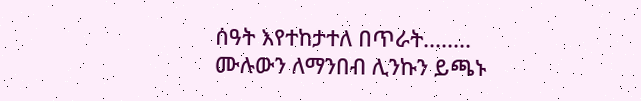ሰዓት እየተከታተለ በጥራት........
ሙሉውን ለማንበብ ሊንኩን ይጫኑ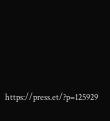https://press.et/?p=125929